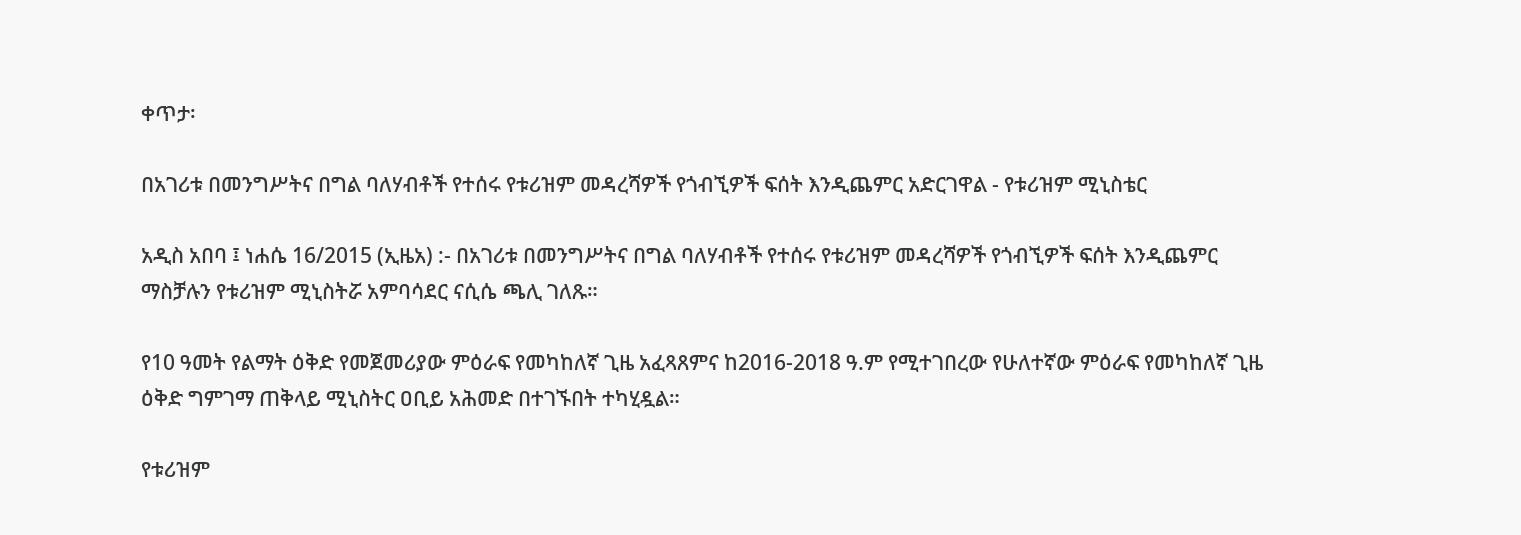ቀጥታ፡

በአገሪቱ በመንግሥትና በግል ባለሃብቶች የተሰሩ የቱሪዝም መዳረሻዎች የጎብኚዎች ፍሰት እንዲጨምር አድርገዋል - የቱሪዝም ሚኒስቴር

አዲስ አበባ ፤ ነሐሴ 16/2015 (ኢዜአ) :- በአገሪቱ በመንግሥትና በግል ባለሃብቶች የተሰሩ የቱሪዝም መዳረሻዎች የጎብኚዎች ፍሰት እንዲጨምር ማስቻሉን የቱሪዝም ሚኒስትሯ አምባሳደር ናሲሴ ጫሊ ገለጹ።

የ10 ዓመት የልማት ዕቅድ የመጀመሪያው ምዕራፍ የመካከለኛ ጊዜ አፈጻጸምና ከ2016-2018 ዓ.ም የሚተገበረው የሁለተኛው ምዕራፍ የመካከለኛ ጊዜ ዕቅድ ግምገማ ጠቅላይ ሚኒስትር ዐቢይ አሕመድ በተገኙበት ተካሂዷል።

የቱሪዝም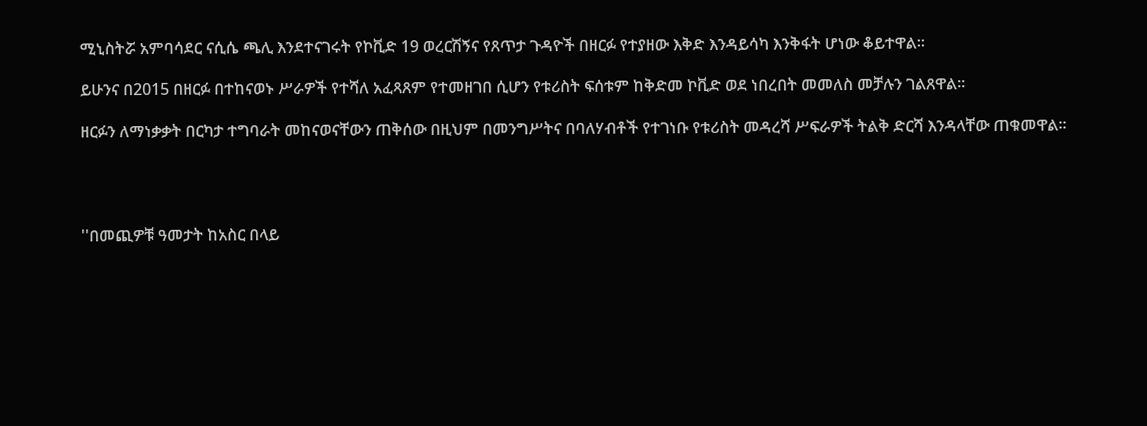ሚኒስትሯ አምባሳደር ናሲሴ ጫሊ እንደተናገሩት የኮቪድ 19 ወረርሽኝና የጸጥታ ጉዳዮች በዘርፉ የተያዘው እቅድ እንዳይሳካ እንቅፋት ሆነው ቆይተዋል።

ይሁንና በ2015 በዘርፉ በተከናወኑ ሥራዎች የተሻለ አፈጻጸም የተመዘገበ ሲሆን የቱሪስት ፍሰቱም ከቅድመ ኮቪድ ወደ ነበረበት መመለስ መቻሉን ገልጸዋል።

ዘርፉን ለማነቃቃት በርካታ ተግባራት መከናወናቸውን ጠቅሰው በዚህም በመንግሥትና በባለሃብቶች የተገነቡ የቱሪስት መዳረሻ ሥፍራዎች ትልቅ ድርሻ እንዳላቸው ጠቁመዋል።




''በመጪዎቹ ዓመታት ከአስር በላይ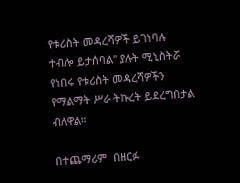የቱሪስት መዳረሻዎች ይገነባሉ ተብሎ ይታሰባል'' ያሉት ሚኒስትሯ የነበሩ የቱሪስት መዳረሻዎችን የማልማት ሥራ ትኩረት ይደረግበታል ብለዋል።

በተጨማሪም  በዘርፉ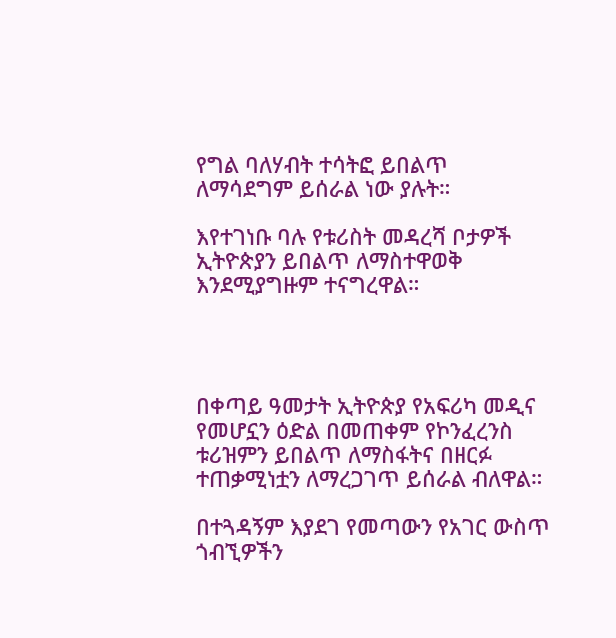የግል ባለሃብት ተሳትፎ ይበልጥ ለማሳደግም ይሰራል ነው ያሉት።

እየተገነቡ ባሉ የቱሪስት መዳረሻ ቦታዎች ኢትዮጵያን ይበልጥ ለማስተዋወቅ እንደሚያግዙም ተናግረዋል።




በቀጣይ ዓመታት ኢትዮጵያ የአፍሪካ መዲና የመሆኗን ዕድል በመጠቀም የኮንፈረንስ ቱሪዝምን ይበልጥ ለማስፋትና በዘርፉ ተጠቃሚነቷን ለማረጋገጥ ይሰራል ብለዋል።

በተጓዳኝም እያደገ የመጣውን የአገር ውስጥ ጎብኚዎችን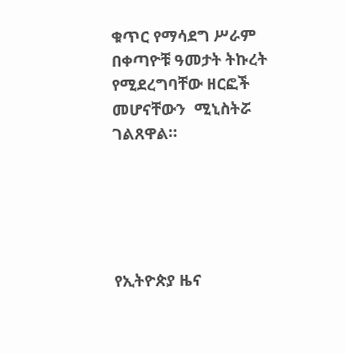ቁጥር የማሳደግ ሥራም በቀጣዮቹ ዓመታት ትኩረት የሚደረግባቸው ዘርፎች መሆናቸውን  ሚኒስትሯ ገልጸዋል።





የኢትዮጵያ ዜና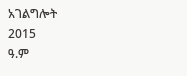አገልግሎት
2015
ዓ.ም